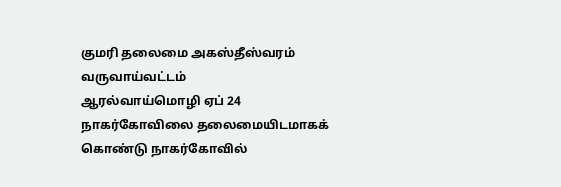குமரி தலைமை அகஸ்தீஸ்வரம் வருவாய்வட்டம்
ஆரல்வாய்மொழி ஏப் 24 நாகர்கோவிலை தலைமையிடமாகக் கொண்டு நாகர்கோவில்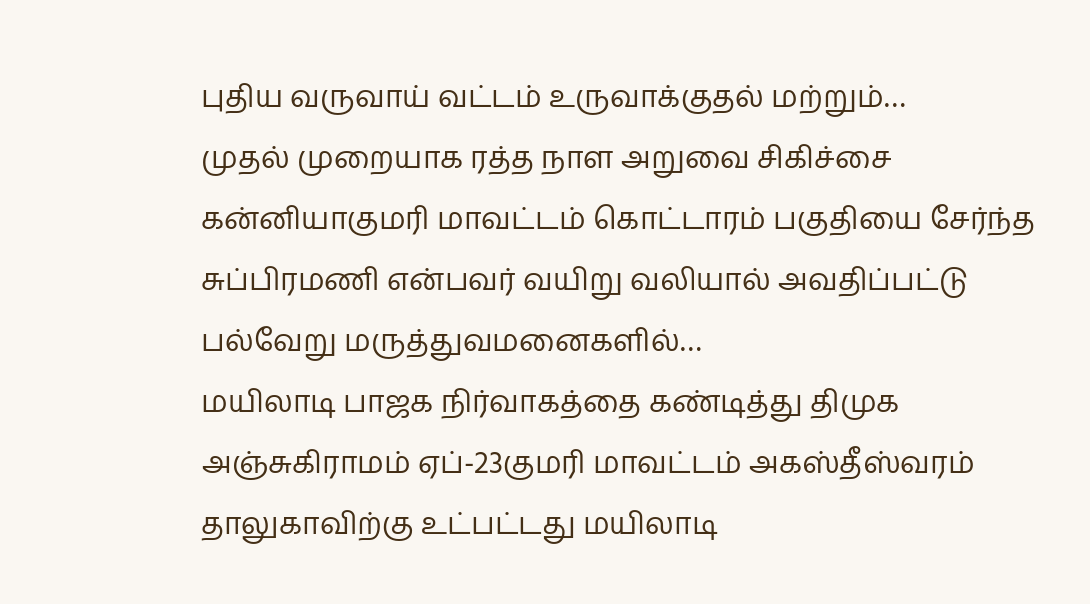புதிய வருவாய் வட்டம் உருவாக்குதல் மற்றும்…
முதல் முறையாக ரத்த நாள அறுவை சிகிச்சை
கன்னியாகுமரி மாவட்டம் கொட்டாரம் பகுதியை சேர்ந்த சுப்பிரமணி என்பவர் வயிறு வலியால் அவதிப்பட்டு பல்வேறு மருத்துவமனைகளில்…
மயிலாடி பாஜக நிர்வாகத்தை கண்டித்து திமுக
அஞ்சுகிராமம் ஏப்-23குமரி மாவட்டம் அகஸ்தீஸ்வரம் தாலுகாவிற்கு உட்பட்டது மயிலாடி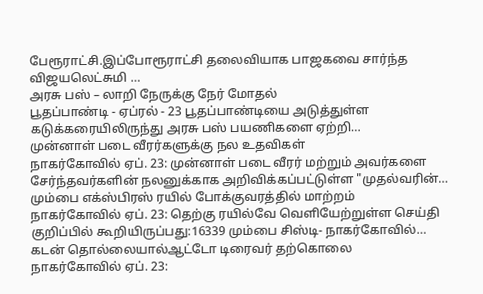பேரூராட்சி.இப்போரூராட்சி தலைவியாக பாஜகவை சார்ந்த விஜயலெட்சுமி …
அரசு பஸ் – லாறி நேருக்கு நேர் மோதல்
பூதப்பாண்டி - ஏப்ரல் - 23 பூதப்பாண்டியை அடுத்துள்ள கடுக்கரையிலிருந்து அரசு பஸ் பயணிகளை ஏற்றி…
முன்னாள் படை வீரர்களுக்கு நல உதவிகள்
நாகர்கோவில் ஏப். 23: முன்னாள் படை வீரர் மற்றும் அவர்களை சேர்ந்தவர்களின் நலனுக்காக அறிவிக்கப்பட்டுள்ள "முதல்வரின்…
மும்பை எக்ஸ்பிரஸ் ரயில் போக்குவரத்தில் மாற்றம்
நாகர்கோவில் ஏப். 23: தெற்கு ரயில்வே வெளியேற்றுள்ள செய்தி குறிப்பில் கூறியிருப்பது:16339 மும்பை சிஸ்டி- நாகர்கோவில்…
கடன் தொல்லையால்ஆட்டோ டிரைவர் தற்கொலை
நாகர்கோவில் ஏப். 23: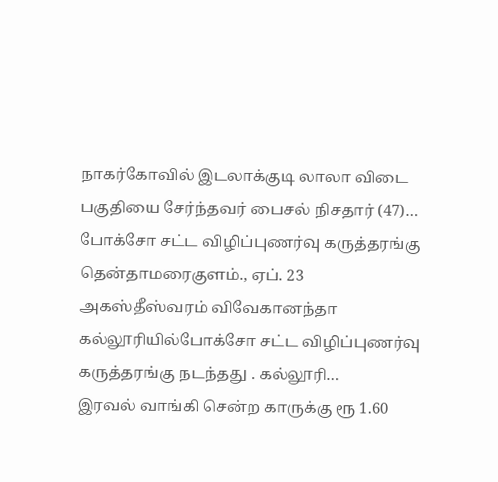நாகர்கோவில் இடலாக்குடி லாலா விடை பகுதியை சேர்ந்தவர் பைசல் நிசதார் (47)…
போக்சோ சட்ட விழிப்புணர்வு கருத்தரங்கு
தென்தாமரைகுளம்., ஏப். 23 அகஸ்தீஸ்வரம் விவேகானந்தா கல்லூரியில்போக்சோ சட்ட விழிப்புணர்வு கருத்தரங்கு நடந்தது . கல்லூரி…
இரவல் வாங்கி சென்ற காருக்கு ரூ 1.60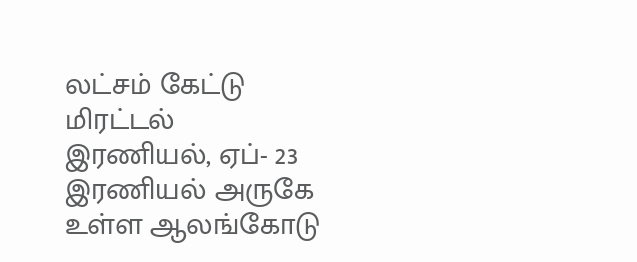லட்சம் கேட்டு மிரட்டல்
இரணியல், ஏப்- 23 இரணியல் அருகே உள்ள ஆலங்கோடு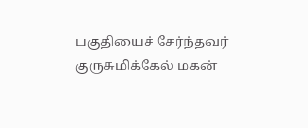பகுதியைச் சேர்ந்தவர் குருசுமிக்கேல் மகன்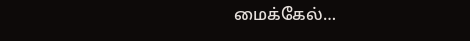மைக்கேல்…